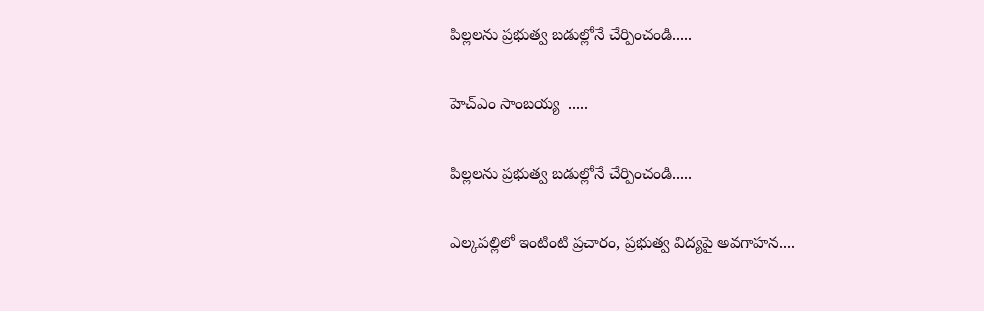పిల్లలను ప్రభుత్వ బడుల్లోనే చేర్పించండి.....

హెచ్ఎం సాంబయ్య  .....

పిల్లలను ప్రభుత్వ బడుల్లోనే చేర్పించండి.....

ఎల్కపల్లిలో ఇంటింటి ప్రచారం, ప్రభుత్వ విద్యపై అవగాహన....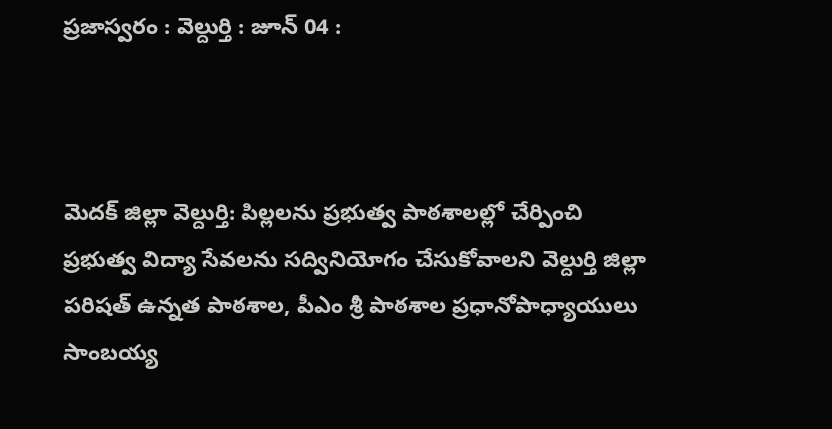ప్రజాస్వరం : వెల్దుర్తి : జూన్ 04 :



మెదక్ జిల్లా వెల్దుర్తి: పిల్లలను ప్రభుత్వ పాఠశాలల్లో చేర్పించి ప్రభుత్వ విద్యా సేవలను సద్వినియోగం చేసుకోవాలని వెల్దుర్తి జిల్లా పరిషత్ ఉన్నత పాఠశాల, పీఎం శ్రీ పాఠశాల ప్రధానోపాధ్యాయులు సాంబయ్య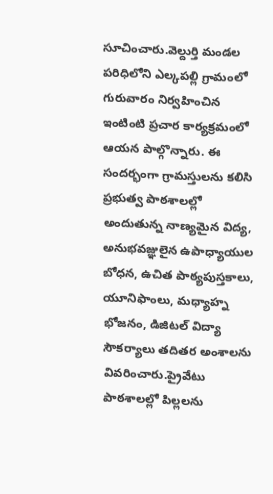సూచించారు.వెల్దుర్తి మండల పరిధిలోని ఎల్కపల్లి గ్రామంలో గురువారం నిర్వహించిన ఇంటింటి ప్రచార కార్యక్రమంలో ఆయన పాల్గొన్నారు. ఈ సందర్భంగా గ్రామస్తులను కలిసి ప్రభుత్వ పాఠశాలల్లో అందుతున్న నాణ్యమైన విద్య, అనుభవజ్ఞులైన ఉపాధ్యాయుల బోధన, ఉచిత పాఠ్యపుస్తకాలు, యూనిఫాంలు, మధ్యాహ్న భోజనం, డిజిటల్ విద్యా సౌకర్యాలు తదితర అంశాలను వివరించారు.ప్రైవేటు పాఠశాలల్లో పిల్లలను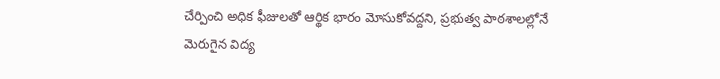చేర్పించి అధిక ఫీజులతో ఆర్థిక భారం మోసుకోవద్దని, ప్రభుత్వ పాఠశాలల్లోనే మెరుగైన విద్య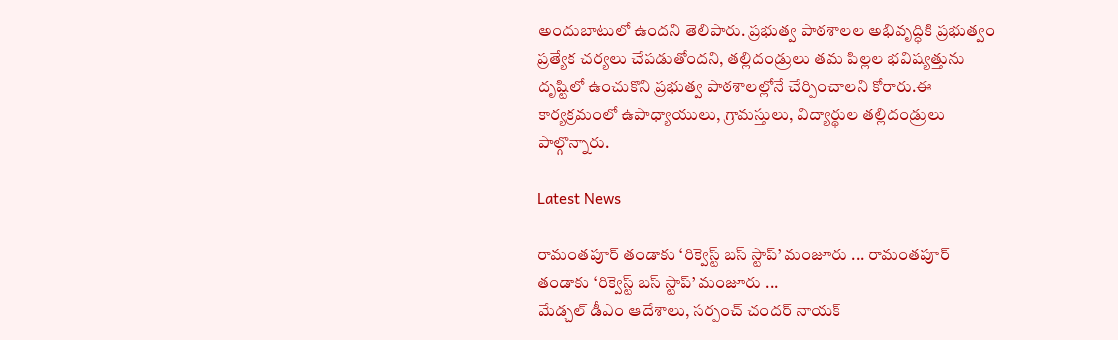అందుబాటులో ఉందని తెలిపారు. ప్రభుత్వ పాఠశాలల అభివృద్ధికి ప్రభుత్వం ప్రత్యేక చర్యలు చేపడుతోందని, తల్లిదండ్రులు తమ పిల్లల భవిష్యత్తును దృష్టిలో ఉంచుకొని ప్రభుత్వ పాఠశాలల్లోనే చేర్పించాలని కోరారు.ఈ కార్యక్రమంలో ఉపాధ్యాయులు, గ్రామస్తులు, విద్యార్థుల తల్లిదండ్రులు పాల్గొన్నారు.

Latest News

రామంతపూర్ తండాకు ‘రిక్వెస్ట్ బస్ స్టాప్’ మంజూరు ... రామంతపూర్ తండాకు ‘రిక్వెస్ట్ బస్ స్టాప్’ మంజూరు ...
మేడ్చల్ డీఎం ఆదేశాలు, సర్పంచ్ చందర్ నాయక్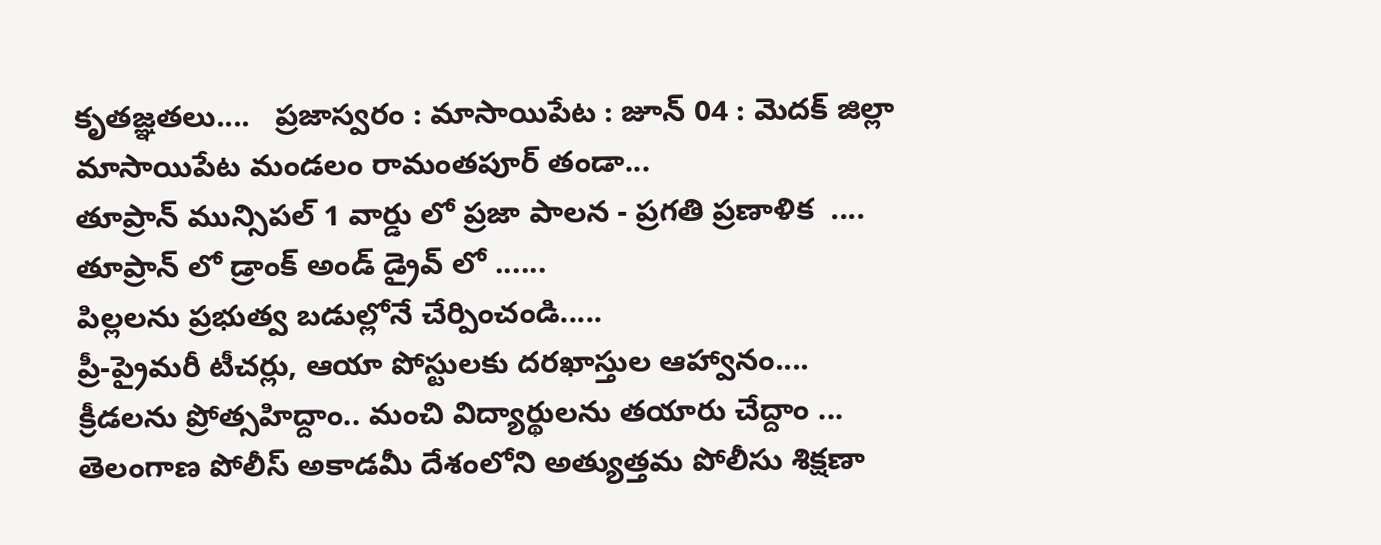కృతజ్ఞతలు....   ప్రజాస్వరం : మాసాయిపేట : జూన్ 04 : మెదక్ జిల్లా మాసాయిపేట మండలం రామంతపూర్ తండా...
తూప్రాన్ మున్సిపల్ 1 వార్డు లో ప్రజా పాలన - ప్రగతి ప్రణాళిక  ....
తూప్రాన్ లో డ్రాంక్ అండ్ డ్రైవ్ లో ......
పిల్లలను ప్రభుత్వ బడుల్లోనే చేర్పించండి.....
ప్రీ-ప్రైమరీ టీచర్లు, ఆయా పోస్టులకు దరఖాస్తుల ఆహ్వానం....
క్రీడలను ప్రోత్సహిద్దాం.. మంచి విద్యార్థులను తయారు చేద్దాం ...
తెలంగాణ పోలీస్ అకాడమీ దేశంలోని అత్యుత్తమ పోలీసు శిక్షణా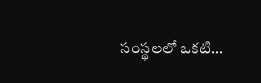సంస్థలలో ఒకటి...